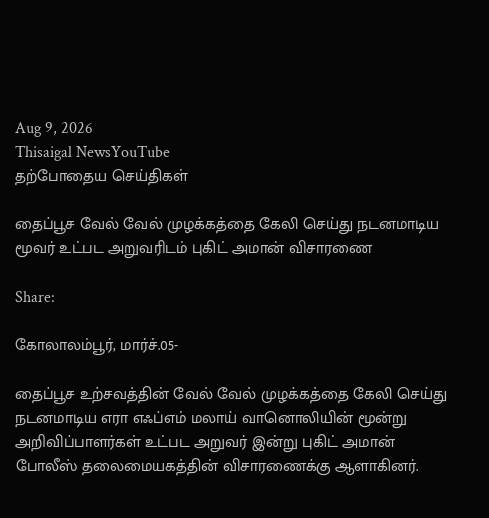Aug 9, 2026
Thisaigal NewsYouTube
தற்போதைய செய்திகள்

தைப்பூச வேல் வேல் முழக்கத்தை கேலி செய்து நடனமாடிய மூவர் உட்பட அறுவரிடம் புகிட் அமான் விசாரணை

Share:

கோலாலம்பூர், மார்ச்.05-

தைப்பூச உற்சவத்தின் வேல் வேல் முழக்கத்தை கேலி செய்து நடனமாடிய எரா எஃப்எம் மலாய் வானொலியின் மூன்று அறிவிப்பாளர்கள் உட்பட அறுவர் இன்று புகிட் அமான் போலீஸ் தலைமையகத்தின் விசாரணைக்கு ஆளாகினர்.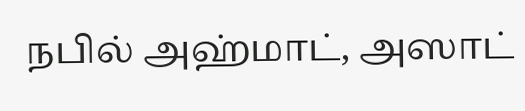நபில் அஹ்மாட், அஸாட்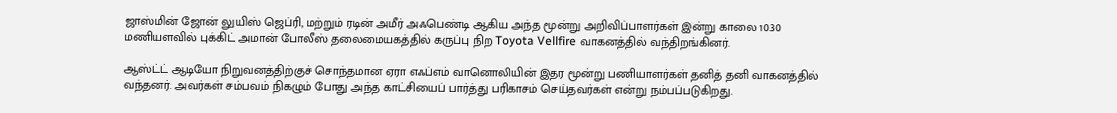ஜாஸ்மின் ஜோன் லுயிஸ் ஜெப்ரி, மற்றும் ரடின் அமீர் அஃபெண்டி ஆகிய அந்த மூன்று அறிவிப்பாளர்கள் இன்று காலை 10.30 மணியளவில் புக்கிட் அமான் போலீஸ் தலைமையகத்தில் கருப்பு நிற Toyota Vellfire வாகனத்தில் வந்திறங்கினர்.

ஆஸ்ட்ட் ஆடியோ நிறுவனத்திற்குச் சொந்தமான ஏரா எஃப்எம் வானொலியின் இதர மூன்று பணியாளர்கள் தனித் தனி வாகனத்தில் வந்தனர். அவர்கள் சம்பவம் நிகழும் போது அந்த காட்சியைப் பார்த்து பரிகாசம் செய்தவர்கள் என்று நம்பப்படுகிறது.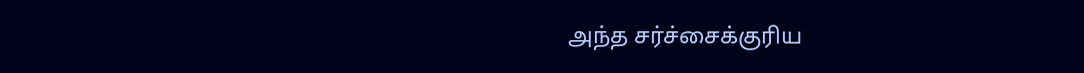அந்த சர்ச்சைக்குரிய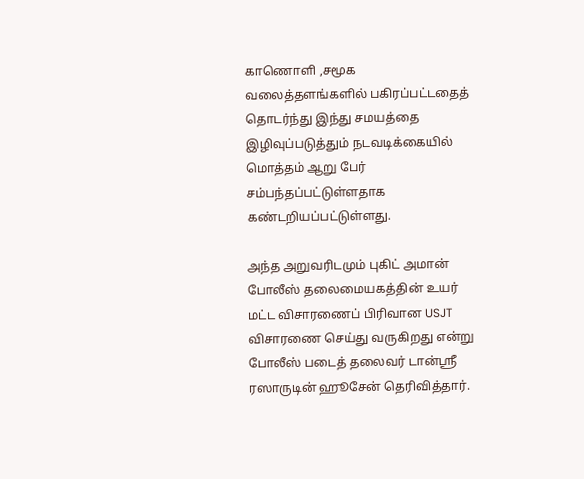காணொளி ,சமூக வலைத்தளங்களில் பகிரப்பட்டதைத் தொடர்ந்து இந்து சமயத்தை இழிவுப்படுத்தும் நடவடிக்கையில் மொத்தம் ஆறு பேர் சம்பந்தப்பட்டுள்ளதாக கண்டறியப்பட்டுள்ளது.

அந்த அறுவரிடமும் புகிட் அமான் போலீஸ் தலைமையகத்தின் உயர் மட்ட விசாரணைப் பிரிவான USJT விசாரணை செய்து வருகிறது என்று போலீஸ் படைத் தலைவர் டான்ஶ்ரீ ரஸாருடின் ஹூசேன் தெரிவித்தார்.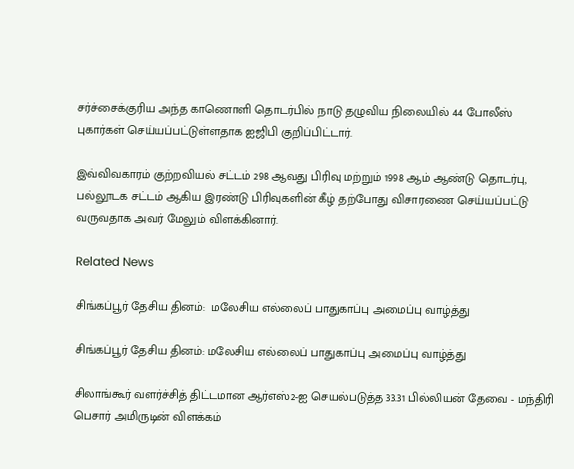சர்ச்சைக்குரிய அந்த காணொளி தொடர்பில் நாடு தழுவிய நிலையில் 44 போலீஸ் புகார்கள் செய்யப்பட்டுள்ளதாக ஐஜிபி குறிப்பிட்டார்.

இவ்விவகாரம் குற்றவியல் சட்டம் 298 ஆவது பிரிவு மற்றும் 1998 ஆம் ஆண்டு தொடர்பு, பல்லூடக சட்டம் ஆகிய இரண்டு பிரிவுகளின் கீழ் தற்போது விசாரணை செய்யப்பட்டு வருவதாக அவர் மேலும் விளக்கினார்.

Related News

சிங்கப்பூர் தேசிய தினம்:  மலேசிய எல்லைப் பாதுகாப்பு அமைப்பு வாழ்த்து

சிங்கப்பூர் தேசிய தினம்: மலேசிய எல்லைப் பாதுகாப்பு அமைப்பு வாழ்த்து

சிலாங்கூர் வளர்ச்சித் திட்டமான ஆர்எஸ்2-ஐ செயல்படுத்த 33.31 பில்லியன் தேவை - மந்திரி பெசார் அமிருடின் விளக்கம்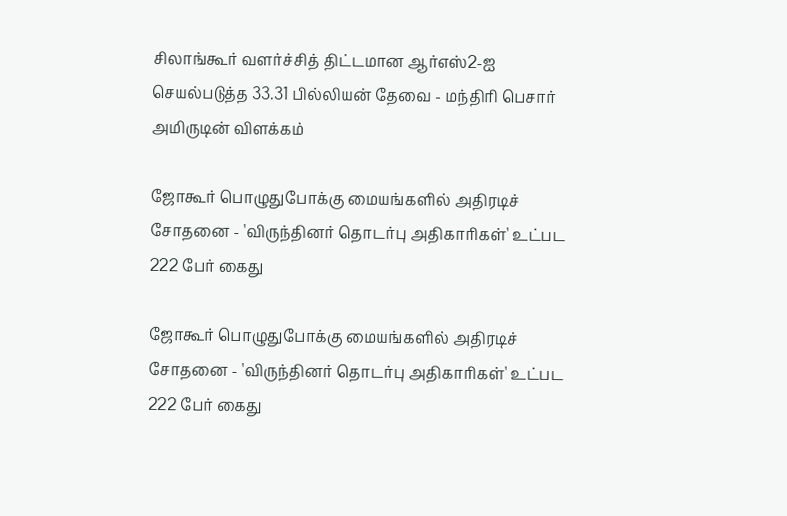சிலாங்கூர் வளர்ச்சித் திட்டமான ஆர்எஸ்2-ஐ செயல்படுத்த 33.31 பில்லியன் தேவை - மந்திரி பெசார் அமிருடின் விளக்கம்

ஜோகூர் பொழுதுபோக்கு மையங்களில் அதிரடிச் சோதனை - 'விருந்தினர் தொடர்பு அதிகாரிகள்' உட்பட 222 பேர் கைது

ஜோகூர் பொழுதுபோக்கு மையங்களில் அதிரடிச் சோதனை - 'விருந்தினர் தொடர்பு அதிகாரிகள்' உட்பட 222 பேர் கைது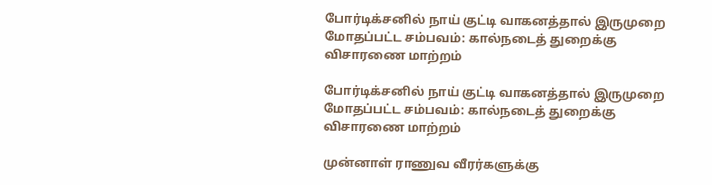போர்டிக்சனில் நாய் குட்டி வாகனத்தால் இருமுறை மோதப்பட்ட சம்பவம்: கால்நடைத் துறைக்கு விசாரணை மாற்றம்

போர்டிக்சனில் நாய் குட்டி வாகனத்தால் இருமுறை மோதப்பட்ட சம்பவம்: கால்நடைத் துறைக்கு விசாரணை மாற்றம்

முன்னாள் ராணுவ வீரர்களுக்கு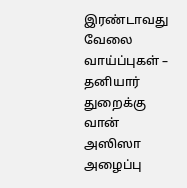இரண்டாவது வேலை வாய்ப்புகள் – தனியார் துறைக்கு வான் அஸிஸா அழைப்பு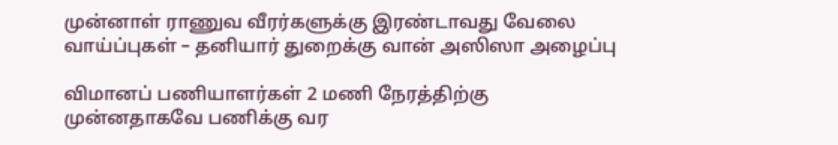முன்னாள் ராணுவ வீரர்களுக்கு இரண்டாவது வேலை வாய்ப்புகள் – தனியார் துறைக்கு வான் அஸிஸா அழைப்பு

விமானப் பணியாளர்கள் 2 மணி நேரத்திற்கு முன்னதாகவே பணிக்கு வர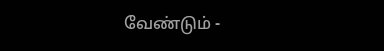வேண்டும் -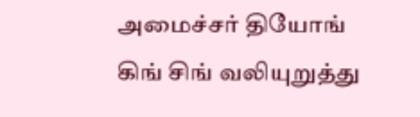அமைச்சர் தியோங் கிங் சிங் வலியுறுத்து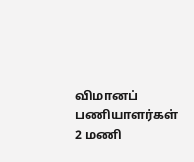விமானப் பணியாளர்கள் 2 மணி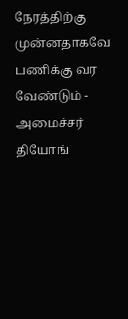நேரத்திற்கு முன்னதாகவே பணிக்கு வர வேண்டும் - அமைச்சர் தியோங்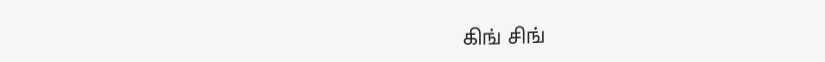கிங் சிங்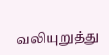வலியுறுத்து